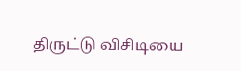திருட்டு விசிடியை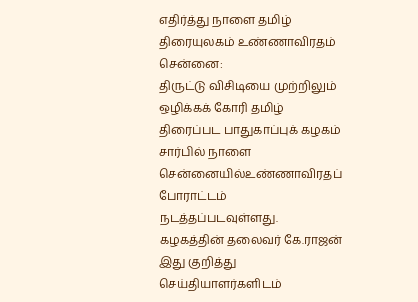எதிர்த்து நாளை தமிழ் திரையுலகம் உண்ணாவிரதம்
சென்னை:
திருட்டு விசிடியை முற்றிலும் ஒழிக்கக் கோரி தமிழ் திரைப்பட பாதுகாப்புக் கழகம் சார்பில் நாளை சென்னையில்உண்ணாவிரதப் போராட்டம் நடத்தப்படவுள்ளது.
கழகத்தின் தலைவர் கே.ராஜன் இது குறித்து செய்தியாளர்களிடம்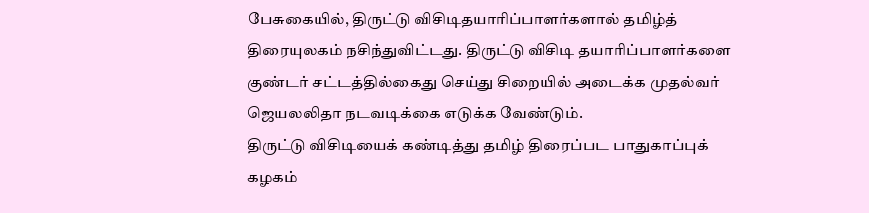பேசுகையில், திருட்டு விசிடிதயாரிப்பாளர்களால் தமிழ்த் திரையுலகம் நசிந்துவிட்டது. திருட்டு விசிடி தயாரிப்பாளர்களை குண்டர் சட்டத்தில்கைது செய்து சிறையில் அடைக்க முதல்வர் ஜெயலலிதா நடவடிக்கை எடுக்க வேண்டும்.
திருட்டு விசிடியைக் கண்டித்து தமிழ் திரைப்பட பாதுகாப்புக் கழகம்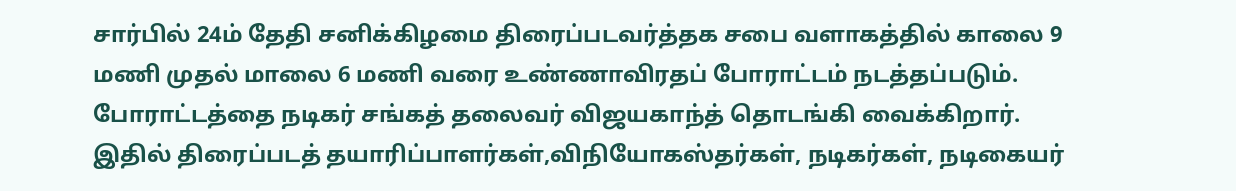சார்பில் 24ம் தேதி சனிக்கிழமை திரைப்படவர்த்தக சபை வளாகத்தில் காலை 9 மணி முதல் மாலை 6 மணி வரை உண்ணாவிரதப் போராட்டம் நடத்தப்படும்.
போராட்டத்தை நடிகர் சங்கத் தலைவர் விஜயகாந்த் தொடங்கி வைக்கிறார். இதில் திரைப்படத் தயாரிப்பாளர்கள்,விநியோகஸ்தர்கள், நடிகர்கள், நடிகையர்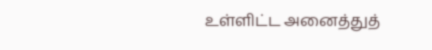உள்ளிட்ட அனைத்துத்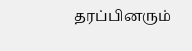தரப்பினரும்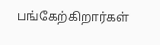பங்கேற்கிறார்கள்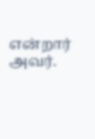என்றார் அவர்.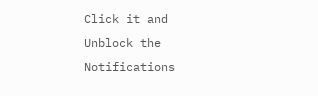Click it and Unblock the Notifications